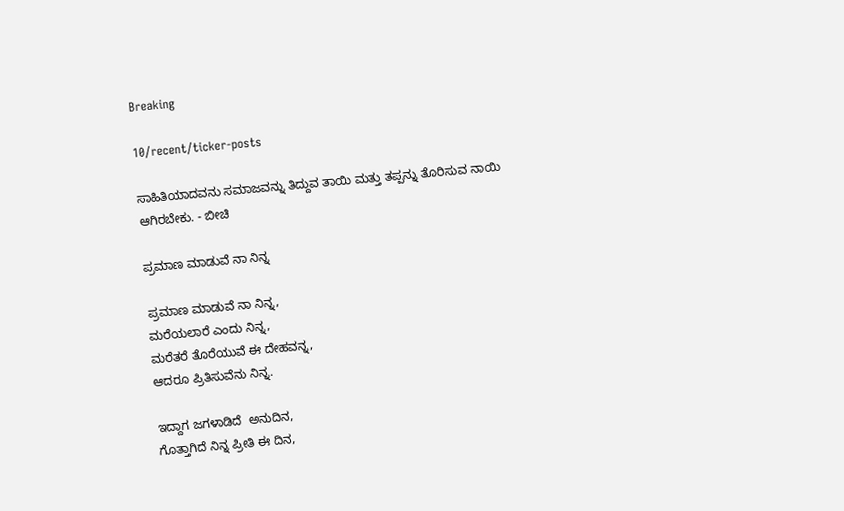Breaking

10/recent/ticker-posts

ಸಾಹಿತಿಯಾದವನು ಸಮಾಜವನ್ನು ತಿದ್ದುವ ತಾಯಿ ಮತ್ತು ತಪ್ಪನ್ನು ತೊರಿಸುವ ನಾಯಿ ಆಗಿರಬೇಕು. - ಬೀಚಿ

ಪ್ರಮಾಣ ಮಾಡುವೆ ನಾ ನಿನ್ನ

ಪ್ರಮಾಣ ಮಾಡುವೆ ನಾ ನಿನ್ನ,
ಮರೆಯಲಾರೆ ಎಂದು ನಿನ್ನ,
ಮರೆತರೆ ತೊರೆಯುವೆ ಈ ದೇಹವನ್ನ,
ಆದರೂ ಪ್ರಿತಿಸುವೆನು ನಿನ್ನ.

ಇದ್ದಾಗ ಜಗಳಾಡಿದೆ  ಅನುದಿನ,
ಗೊತ್ತಾಗಿದೆ ನಿನ್ನ ಪ್ರೀತಿ ಈ ದಿನ,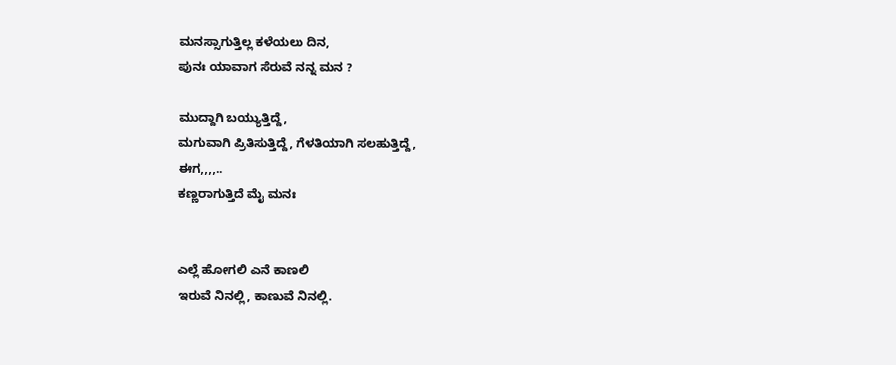ಮನಸ್ಸಾಗುತ್ತಿಲ್ಲ ಕಳೆಯಲು ದಿನ,
ಪುನಃ ಯಾವಾಗ ಸೆರುವೆ ನನ್ನ ಮನ ?

ಮುದ್ದಾಗಿ ಬಯ್ಯುತ್ತಿದ್ದೆ,
ಮಗುವಾಗಿ ಪ್ರಿತಿಸುತ್ತಿದ್ದೆ, ಗೆಳತಿಯಾಗಿ ಸಲಹುತ್ತಿದ್ದೆ,
ಈಗ,,,,..
ಕಣ್ಣರಾಗುತ್ತಿದೆ ಮೈ ಮನಃ


ಎಲ್ಲೆ ಹೋಗಲಿ ಎನೆ ಕಾಣಲಿ
ಇರುವೆ ನಿನಲ್ಲಿ, ಕಾಣುವೆ ನಿನಲ್ಲಿ.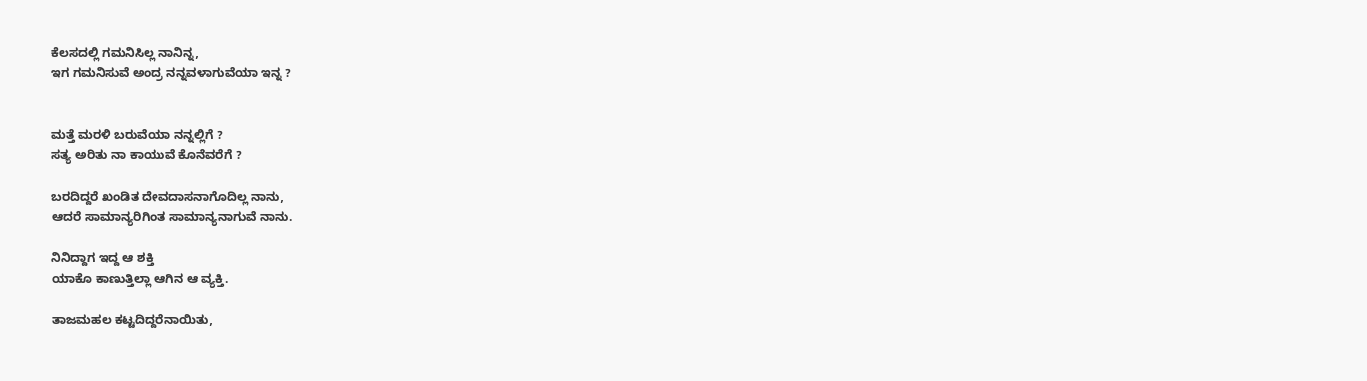ಕೆಲಸದಲ್ಲಿ ಗಮನಿಸಿಲ್ಲ ನಾನಿನ್ನ,
ಇಗ ಗಮನಿಸುವೆ ಅಂದ್ರ ನನ್ನವಳಾಗುವೆಯಾ ಇನ್ನ ?


ಮತ್ತೆ ಮರಳಿ ಬರುವೆಯಾ ನನ್ನಲ್ಲಿಗೆ ?
ಸತ್ಯ ಅರಿತು ನಾ ಕಾಯುವೆ ಕೊನೆವರೆಗೆ ?

ಬರದಿದ್ದರೆ ಖಂಡಿತ ದೇವದಾಸನಾಗೊದಿಲ್ಲ ನಾನು,
ಆದರೆ ಸಾಮಾನ್ಯರಿಗಿಂತ ಸಾಮಾನ್ಯನಾಗುವೆ ನಾನು.

ನಿನಿದ್ದಾಗ ಇದ್ದ ಆ ಶಕ್ತಿ
ಯಾಕೊ ಕಾಣುತ್ತಿಲ್ಲಾ ಆಗಿನ ಆ ವ್ಯಕ್ತಿ.

ತಾಜಮಹಲ ಕಟ್ಟದಿದ್ದರೆನಾಯಿತು,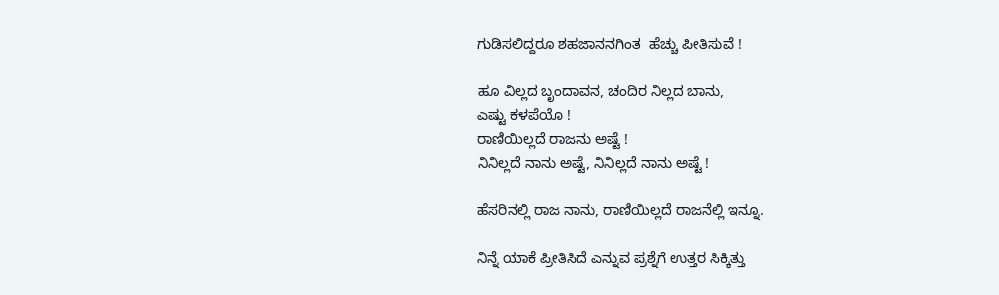ಗುಡಿಸಲಿದ್ದರೂ ಶಹಜಾನನಗಿಂತ  ಹೆಚ್ಚು ಪೀತಿಸುವೆ !

ಹೂ ವಿಲ್ಲದ ಬೃಂದಾವನ, ಚಂದಿರ ನಿಲ್ಲದ ಬಾನು,
ಎಷ್ಟು ಕಳಪೆಯೊ !
ರಾಣಿಯಿಲ್ಲದೆ ರಾಜನು ಅಷ್ಟೆ !
ನಿನಿಲ್ಲದೆ ನಾನು ಅಷ್ಟೆ, ನಿನಿಲ್ಲದೆ ನಾನು ಅಷ್ಟೆ !

ಹೆಸರಿನಲ್ಲಿ ರಾಜ ನಾನು, ರಾಣಿಯಿಲ್ಲದೆ ರಾಜನೆಲ್ಲಿ ಇನ್ನೂ.

ನಿನ್ನೆ ಯಾಕೆ ಪ್ರೀತಿಸಿದೆ ಎನ್ನುವ ಪ್ರಶ್ನೆಗೆ ಉತ್ತರ ಸಿಕ್ಕಿತ್ತು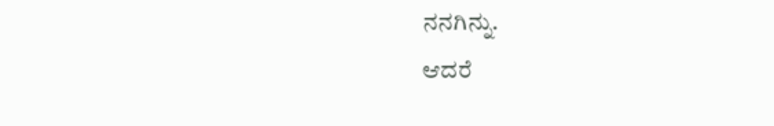ನನಗಿನ್ನು.
ಆದರೆ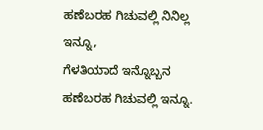ಹಣೆಬರಹ ಗಿಚುವಲ್ಲಿ ನಿನಿಲ್ಲ ಇನ್ನೂ,
ಗೆಳತಿಯಾದೆ ಇನ್ನೊಬ್ಬನ ಹಣೆಬರಹ ಗಿಚುವಲ್ಲಿ ಇನ್ನೂ.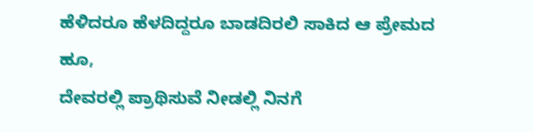ಹೆಳಿದರೂ ಹೆಳದಿದ್ದರೂ ಬಾಡದಿರಲಿ ಸಾಕಿದ ಆ ಪ್ರೇಮದ ಹೂ,
ದೇವರಲ್ಲಿ ಪ್ರಾಥಿಸುವೆ ನೀಡಲ್ಲಿ ನಿನಗೆ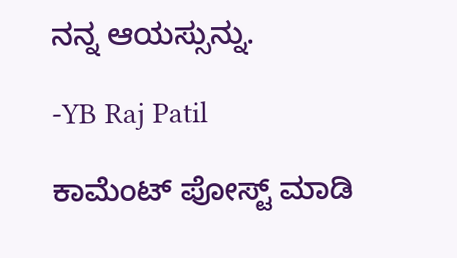ನನ್ನ ಆಯಸ್ಸುನ್ನು.

-YB Raj Patil

ಕಾಮೆಂಟ್‌‌ ಪೋಸ್ಟ್‌ ಮಾಡಿ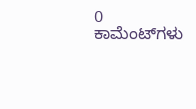0 ಕಾಮೆಂಟ್‌ಗಳು